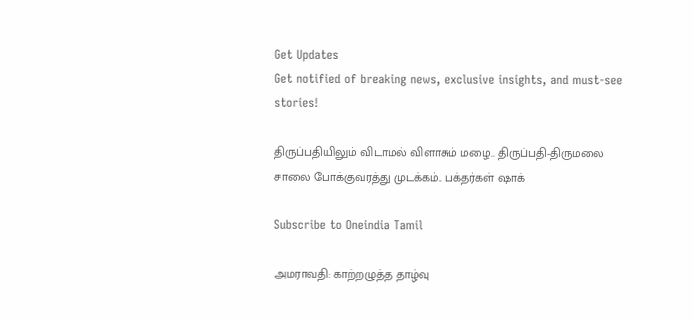Get Updates
Get notified of breaking news, exclusive insights, and must-see stories!

திருப்பதியிலும் விடாமல் விளாசும் மழை.. திருப்பதி-திருமலை சாலை போக்குவரத்து முடக்கம்.. பக்தர்கள் ஷாக்

Subscribe to Oneindia Tamil

அமராவதி: காற்றழுத்த தாழ்வு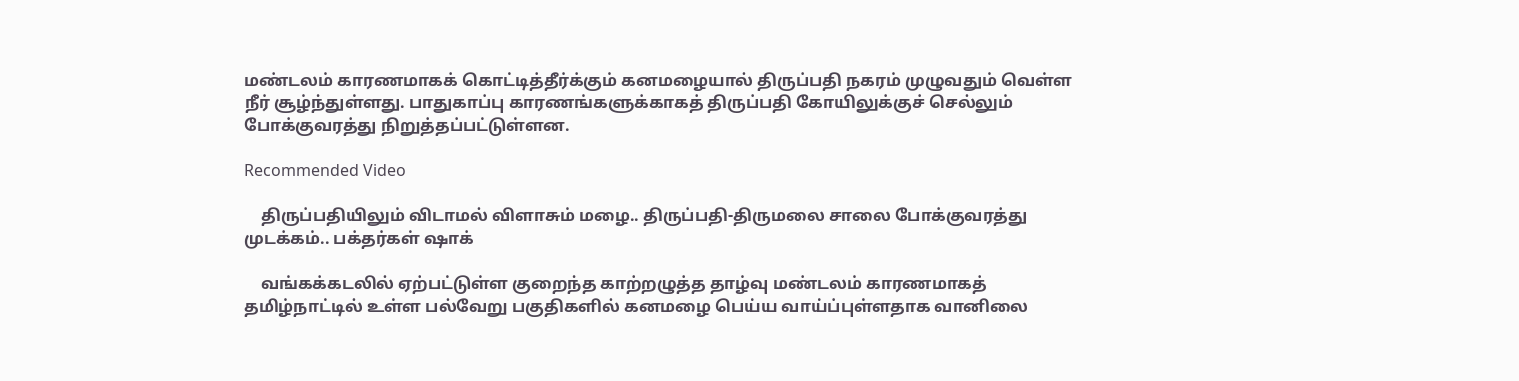மண்டலம் காரணமாகக் கொட்டித்தீர்க்கும் கனமழையால் திருப்பதி நகரம் முழுவதும் வெள்ள நீர் சூழ்ந்துள்ளது. பாதுகாப்பு காரணங்களுக்காகத் திருப்பதி கோயிலுக்குச் செல்லும் போக்குவரத்து நிறுத்தப்பட்டுள்ளன.

Recommended Video

    திருப்பதியிலும் விடாமல் விளாசும் மழை.. திருப்பதி-திருமலை சாலை போக்குவரத்து முடக்கம்.. பக்தர்கள் ஷாக்

    வங்கக்கடலில் ஏற்பட்டுள்ள குறைந்த காற்றழுத்த தாழ்வு மண்டலம் காரணமாகத் தமிழ்நாட்டில் உள்ள பல்வேறு பகுதிகளில் கனமழை பெய்ய வாய்ப்புள்ளதாக வானிலை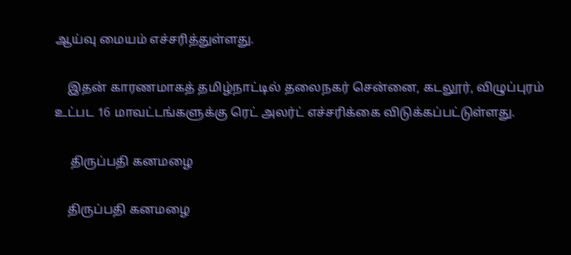ஆய்வு மையம் எச்சரித்துள்ளது.

    இதன் காரணமாகத் தமிழ்நாட்டில் தலைநகர் சென்னை, கடலூர், விழுப்புரம் உட்பட 16 மாவட்டங்களுக்கு ரெட் அலர்ட் எச்சரிக்கை விடுக்கப்பட்டுள்ளது.

     திருப்பதி கனமழை

    திருப்பதி கனமழை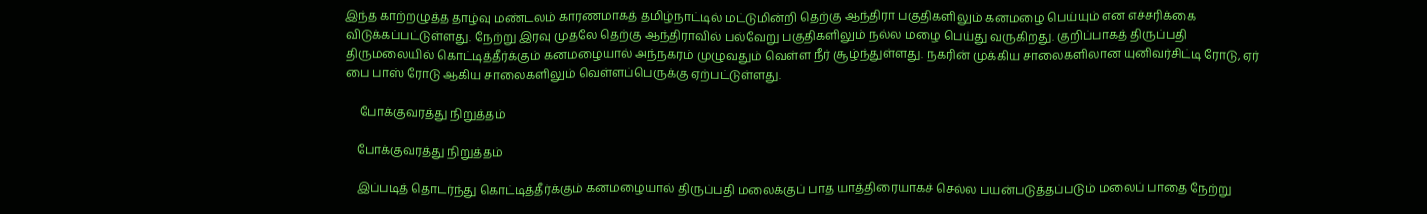இந்த காற்றழுத்த தாழ்வு மண்டலம் காரணமாகத் தமிழ்நாட்டில் மட்டுமின்றி தெற்கு ஆந்திரா பகுதிகளிலும் கனமழை பெய்யும் என எச்சரிக்கை விடுக்கப்பட்டுள்ளது. நேற்று இரவு முதலே தெற்கு ஆந்திராவில் பல்வேறு பகுதிகளிலும் நல்ல மழை பெய்து வருகிறது. குறிப்பாகத் திருப்பதி திருமலையில் கொட்டித்தீர்க்கும் கனமழையால் அந்நகரம் முழுவதும் வெள்ள நீர் சூழ்ந்துள்ளது. நகரின் முக்கிய சாலைகளிலான யுனிவர்சிட்டி ரோடு, ஏர் பை பாஸ் ரோடு ஆகிய சாலைகளிலும் வெள்ளப்பெருக்கு ஏற்பட்டுள்ளது.

     போக்குவரத்து நிறுத்தம்

    போக்குவரத்து நிறுத்தம்

    இப்படித் தொடர்ந்து கொட்டித்தீர்க்கும் கனமழையால் திருப்பதி மலைக்குப் பாத யாத்திரையாகச் செல்ல பயன்படுத்தப்படும் மலைப் பாதை நேற்று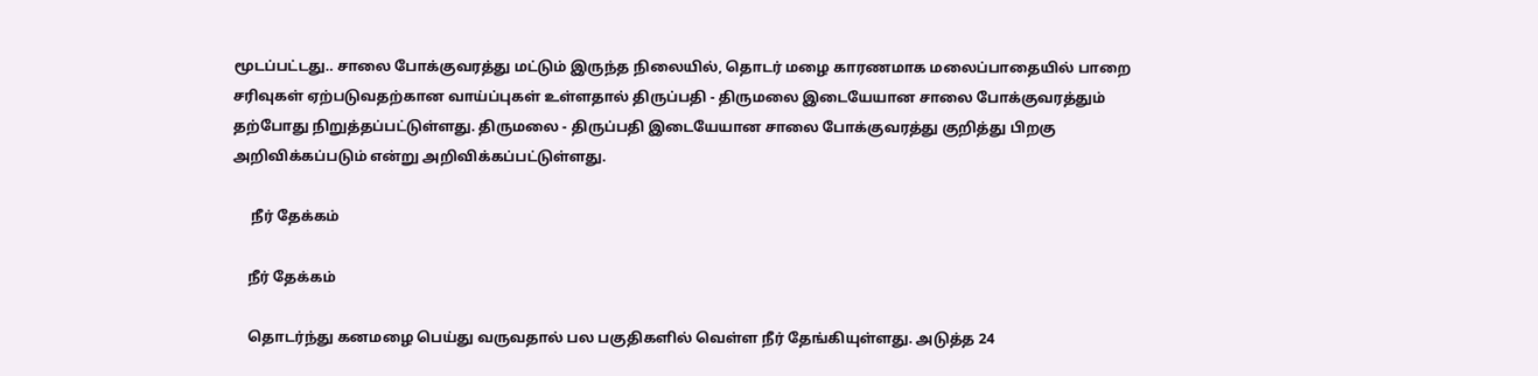மூடப்பட்டது.. சாலை போக்குவரத்து மட்டும் இருந்த நிலையில், தொடர் மழை காரணமாக மலைப்பாதையில் பாறை சரிவுகள் ஏற்படுவதற்கான வாய்ப்புகள் உள்ளதால் திருப்பதி - திருமலை இடையேயான சாலை போக்குவரத்தும் தற்போது நிறுத்தப்பட்டுள்ளது. திருமலை - திருப்பதி இடையேயான சாலை போக்குவரத்து குறித்து பிறகு அறிவிக்கப்படும் என்று அறிவிக்கப்பட்டுள்ளது.

     நீர் தேக்கம்

    நீர் தேக்கம்

    தொடர்ந்து கனமழை பெய்து வருவதால் பல பகுதிகளில் வெள்ள நீர் தேங்கியுள்ளது. அடுத்த 24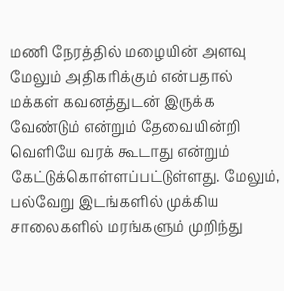மணி நேரத்தில் மழையின் அளவு மேலும் அதிகரிக்கும் என்பதால் மக்கள் கவனத்துடன் இருக்க வேண்டும் என்றும் தேவையின்றி வெளியே வரக் கூடாது என்றும் கேட்டுக்கொள்ளப்பட்டுள்ளது. மேலும், பல்வேறு இடங்களில் முக்கிய சாலைகளில் மரங்களும் முறிந்து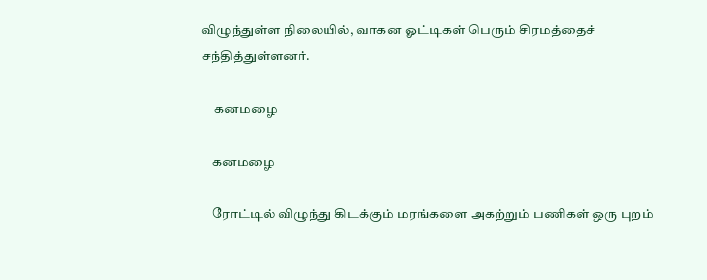விழுந்துள்ள நிலையில், வாகன ஓட்டிகள் பெரும் சிரமத்தைச் சந்தித்துள்ளனர்.

     கனமழை

    கனமழை

    ரோட்டில் விழுந்து கிடக்கும் மரங்களை அகற்றும் பணிகள் ஒரு புறம்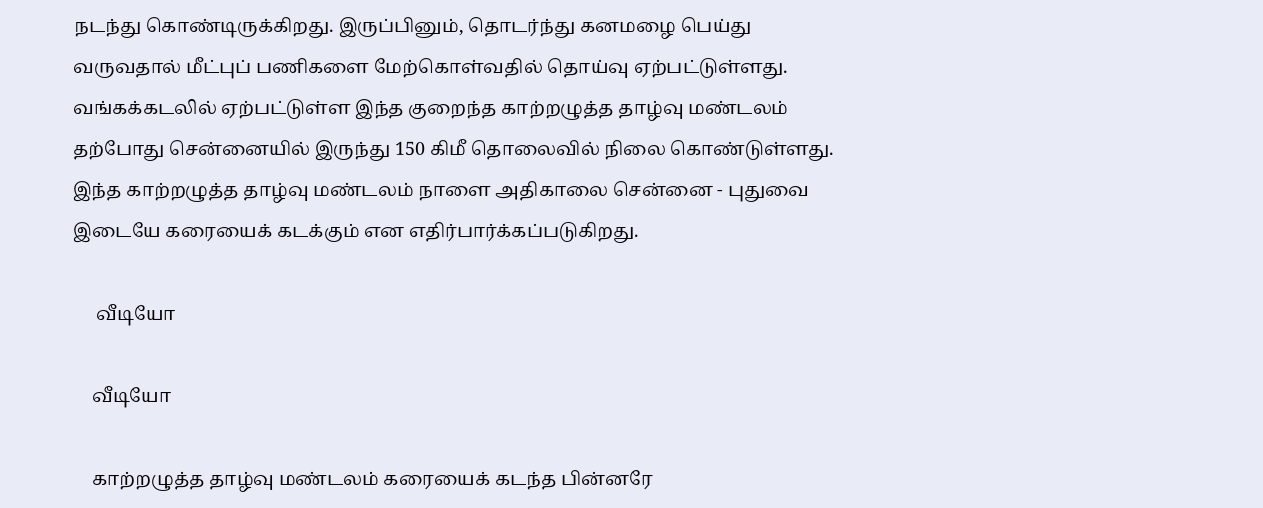நடந்து கொண்டிருக்கிறது. இருப்பினும், தொடர்ந்து கனமழை பெய்து வருவதால் மீட்புப் பணிகளை மேற்கொள்வதில் தொய்வு ஏற்பட்டுள்ளது. வங்கக்கடலில் ஏற்பட்டுள்ள இந்த குறைந்த காற்றழுத்த தாழ்வு மண்டலம் தற்போது சென்னையில் இருந்து 150 கிமீ தொலைவில் நிலை கொண்டுள்ளது. இந்த காற்றழுத்த தாழ்வு மண்டலம் நாளை அதிகாலை சென்னை - புதுவை இடையே கரையைக் கடக்கும் என எதிர்பார்க்கப்படுகிறது.

     வீடியோ

    வீடியோ

    காற்றழுத்த தாழ்வு மண்டலம் கரையைக் கடந்த பின்னரே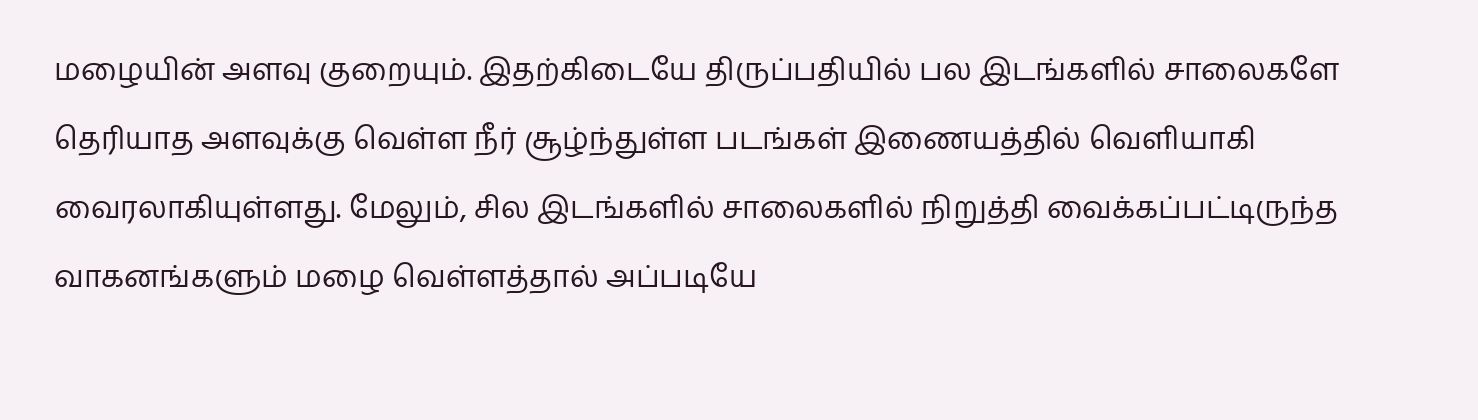மழையின் அளவு குறையும். இதற்கிடையே திருப்பதியில் பல இடங்களில் சாலைகளே தெரியாத அளவுக்கு வெள்ள நீர் சூழ்ந்துள்ள படங்கள் இணையத்தில் வெளியாகி வைரலாகியுள்ளது. மேலும், சில இடங்களில் சாலைகளில் நிறுத்தி வைக்கப்பட்டிருந்த வாகனங்களும் மழை வெள்ளத்தால் அப்படியே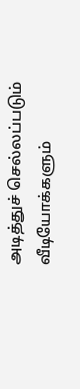அடித்துச் செல்லப்படும் வீடியோக்களும்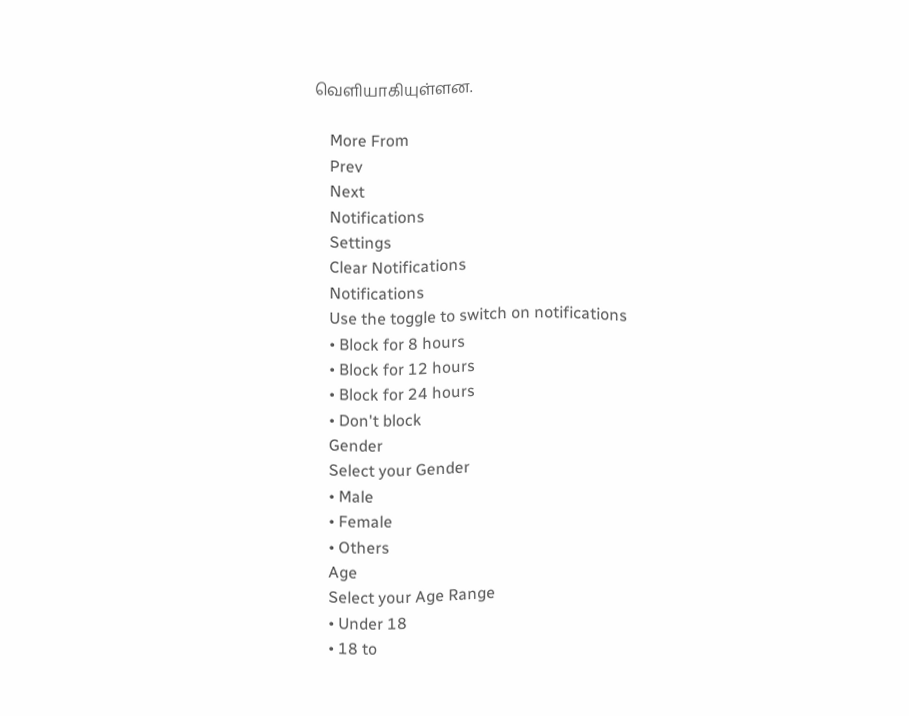வெளியாகியுள்ளன.

    More From
    Prev
    Next
    Notifications
    Settings
    Clear Notifications
    Notifications
    Use the toggle to switch on notifications
    • Block for 8 hours
    • Block for 12 hours
    • Block for 24 hours
    • Don't block
    Gender
    Select your Gender
    • Male
    • Female
    • Others
    Age
    Select your Age Range
    • Under 18
    • 18 to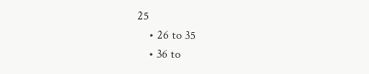25
    • 26 to 35
    • 36 to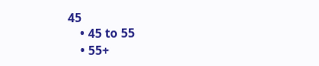45
    • 45 to 55
    • 55+